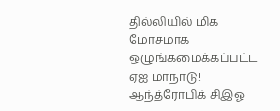தில்லியில் மிக மோசமாக ஒழுங்கமைக்கப்பட்ட ஏஐ மாநாடு! ஆந்த்ரோபிக் சிஇஓ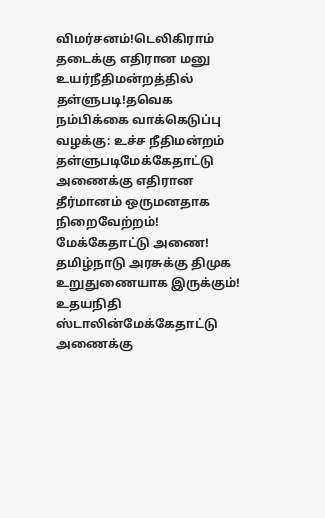விமர்சனம்!டெலிகிராம் தடைக்கு எதிரான மனு உயர்நீதிமன்றத்தில் தள்ளுபடி!தவெக நம்பிக்கை வாக்கெடுப்பு வழக்கு: உச்ச நீதிமன்றம் தள்ளுபடிமேக்கேதாட்டு அணைக்கு எதிரான தீர்மானம் ஒருமனதாக நிறைவேற்றம்! மேக்கேதாட்டு அணை! தமிழ்நாடு அரசுக்கு திமுக உறுதுணையாக இருக்கும்! உதயநிதி ஸ்டாலின்மேக்கேதாட்டு அணைக்கு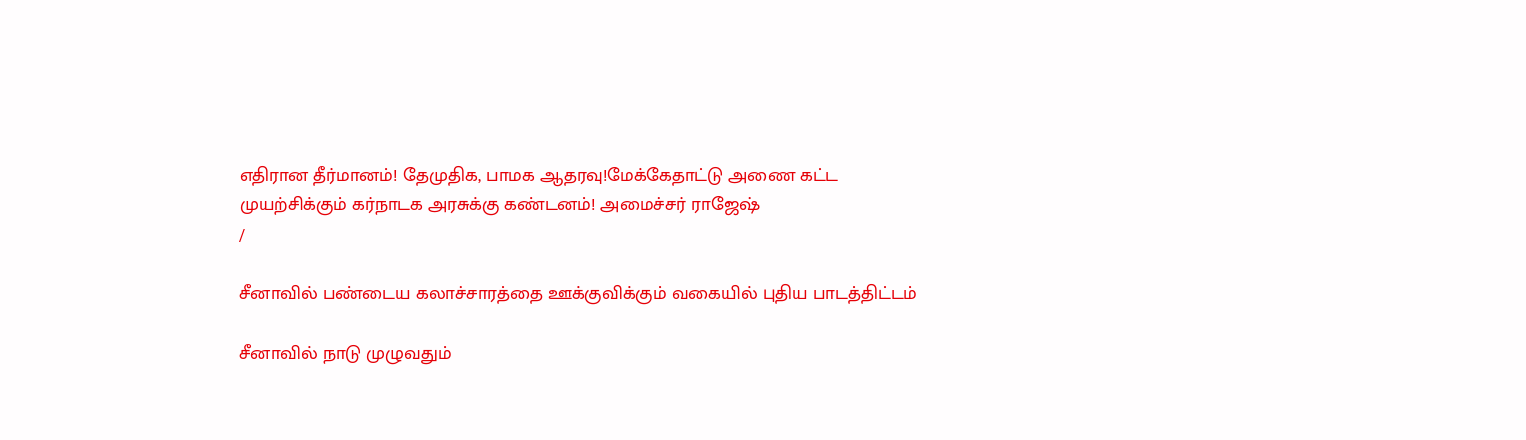எதிரான தீர்மானம்! தேமுதிக, பாமக ஆதரவு!மேக்கேதாட்டு அணை கட்ட முயற்சிக்கும் கர்நாடக அரசுக்கு கண்டனம்! அமைச்சர் ராஜேஷ்
/

சீனாவில் பண்டைய கலாச்சாரத்தை ஊக்குவிக்கும் வகையில் புதிய பாடத்திட்டம்

சீனாவில் நாடு முழுவதும்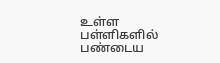உள்ள பள்ளிகளில் பண்டைய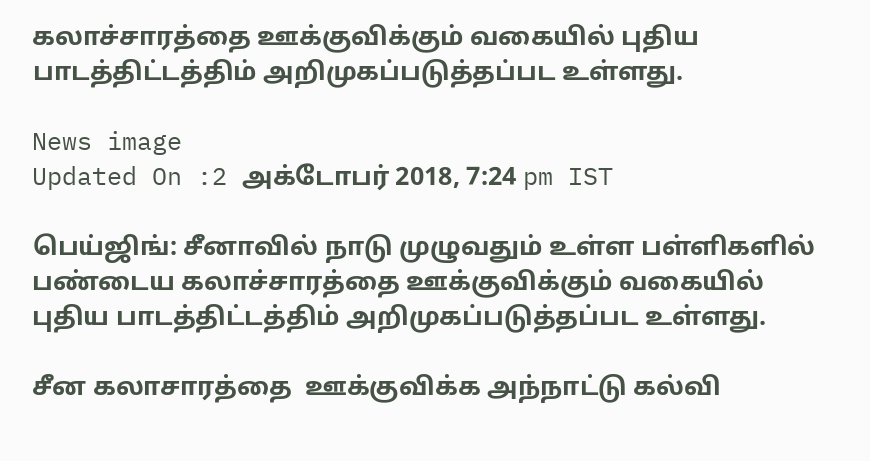கலாச்சாரத்தை ஊக்குவிக்கும் வகையில் புதிய பாடத்திட்டத்திம் அறிமுகப்படுத்தப்பட உள்ளது.

News image
Updated On :2 அக்டோபர் 2018, 7:24 pm IST

பெய்ஜிங்: சீனாவில் நாடு முழுவதும் உள்ள பள்ளிகளில் பண்டைய கலாச்சாரத்தை ஊக்குவிக்கும் வகையில் புதிய பாடத்திட்டத்திம் அறிமுகப்படுத்தப்பட உள்ளது.

சீன கலாசாரத்தை  ஊக்குவிக்க அந்நாட்டு கல்வி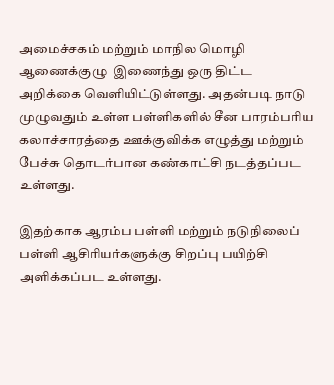அமைச்சகம் மற்றும் மாநில மொழி ஆணைக்குழு  இணைந்து ஒரு திட்ட அறிக்கை வெளியிட்டுள்ளது. அதன்படி நாடு முழுவதும் உள்ள பள்ளிகளில் சீன பாரம்பரிய கலாச்சாரத்தை ஊக்குவிக்க எழுத்து மற்றும் பேச்சு தொடர்பான கண்காட்சி நடத்தப்பட உள்ளது.

இதற்காக ஆரம்ப பள்ளி மற்றும் நடுநிலைப் பள்ளி ஆசிரியர்களுக்கு சிறப்பு பயிற்சி அளிக்கப்பட உள்ளது.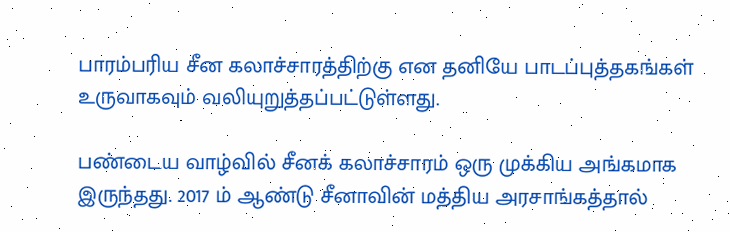பாரம்பரிய சீன கலாச்சாரத்திற்கு என தனியே பாடப்புத்தகங்கள் உருவாகவும் வலியுறுத்தப்பட்டுள்ளது.

பண்டைய வாழ்வில் சீனக் கலாச்சாரம் ஒரு முக்கிய அங்கமாக இருந்தது. 2017 ம் ஆண்டு சீனாவின் மத்திய அரசாங்கத்தால்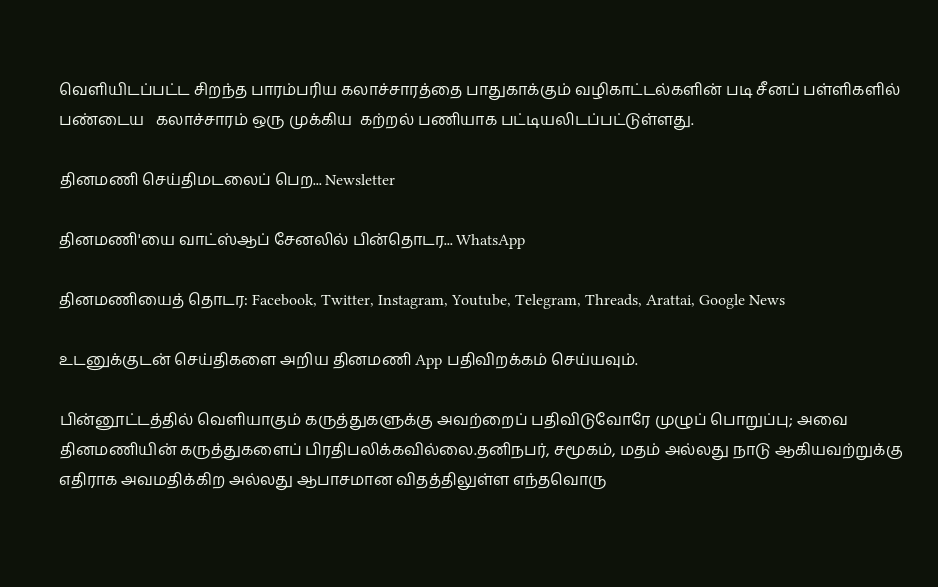வெளியிடப்பட்ட சிறந்த பாரம்பரிய கலாச்சாரத்தை பாதுகாக்கும் வழிகாட்டல்களின் படி சீனப் பள்ளிகளில் பண்டைய   கலாச்சாரம் ஒரு முக்கிய  கற்றல் பணியாக பட்டியலிடப்பட்டுள்ளது.

தினமணி செய்திமடலைப் பெற... Newsletter

தினமணி'யை வாட்ஸ்ஆப் சேனலில் பின்தொடர... WhatsApp

தினமணியைத் தொடர: Facebook, Twitter, Instagram, Youtube, Telegram, Threads, Arattai, Google News

உடனுக்குடன் செய்திகளை அறிய தினமணி App பதிவிறக்கம் செய்யவும்.

பின்னூட்டத்தில் வெளியாகும் கருத்துகளுக்கு அவற்றைப் பதிவிடுவோரே முழுப் பொறுப்பு; அவை தினமணியின் கருத்துகளைப் பிரதிபலிக்கவில்லை.தனிநபர், சமூகம், மதம் அல்லது நாடு ஆகியவற்றுக்கு எதிராக அவமதிக்கிற அல்லது ஆபாசமான விதத்திலுள்ள எந்தவொரு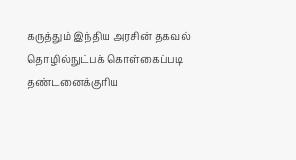கருத்தும் இந்திய அரசின் தகவல் தொழில்நுட்பக் கொள்கைப்படி தண்டனைக்குரிய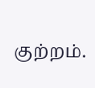குற்றம்.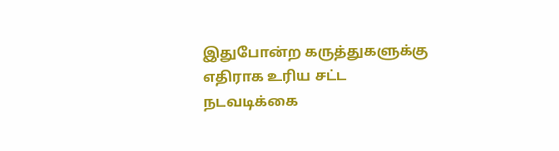இதுபோன்ற கருத்துகளுக்கு எதிராக உரிய சட்ட நடவடிக்கை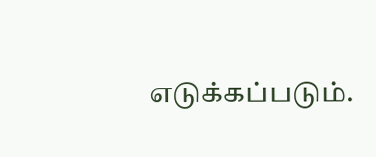எடுக்கப்படும்.